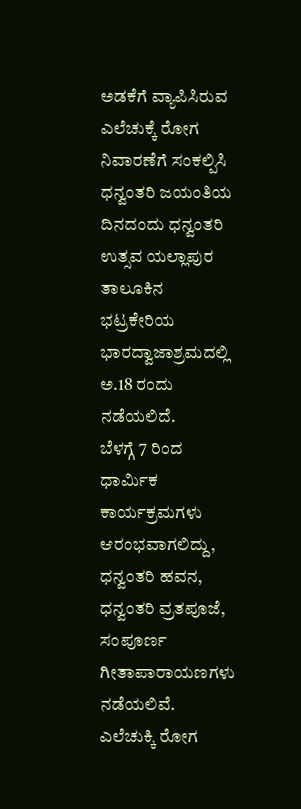ಅಡಕೆಗೆ ವ್ಯಾಪಿಸಿರುವ ಎಲೆಚುಕ್ಕೆ ರೋಗ ನಿವಾರಣೆಗೆ ಸಂಕಲ್ಪಿಸಿ ಧನ್ವಂತರಿ ಜಯಂತಿಯ ದಿನದಂದು ಧನ್ವಂತರಿ ಉತ್ಸವ ಯಲ್ಲಾಪುರ ತಾಲೂಕಿನ ಭಟ್ರಕೇರಿಯ ಭಾರದ್ವಾಜಾಶ್ರಮದಲ್ಲಿ ಅ.18 ರಂದು ನಡೆಯಲಿದೆ.
ಬೆಳಗ್ಗೆ 7 ರಿಂದ ಧಾರ್ಮಿಕ ಕಾರ್ಯಕ್ರಮಗಳು ಆರಂಭವಾಗಲಿದ್ದು, ಧನ್ವಂತರಿ ಹವನ, ಧನ್ವಂತರಿ ವ್ರತಪೂಜೆ, ಸಂಪೂರ್ಣ ಗೀತಾಪಾರಾಯಣಗಳು ನಡೆಯಲಿವೆ.
ಎಲೆಚುಕ್ಕಿ ರೋಗ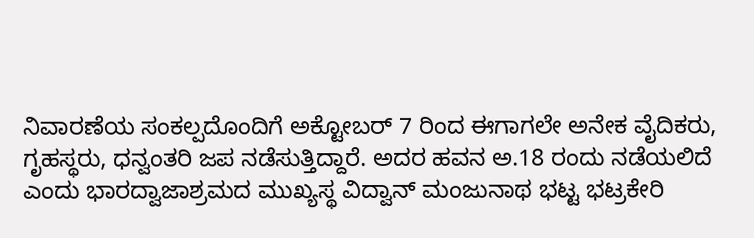ನಿವಾರಣೆಯ ಸಂಕಲ್ಪದೊಂದಿಗೆ ಅಕ್ಟೋಬರ್ 7 ರಿಂದ ಈಗಾಗಲೇ ಅನೇಕ ವೈದಿಕರು, ಗೃಹಸ್ಥರು, ಧನ್ವಂತರಿ ಜಪ ನಡೆಸುತ್ತಿದ್ದಾರೆ. ಅದರ ಹವನ ಅ.18 ರಂದು ನಡೆಯಲಿದೆ ಎಂದು ಭಾರದ್ವಾಜಾಶ್ರಮದ ಮುಖ್ಯಸ್ಥ ವಿದ್ವಾನ್ ಮಂಜುನಾಥ ಭಟ್ಟ ಭಟ್ರಕೇರಿ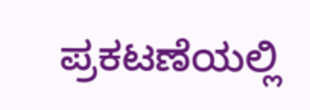ಪ್ರಕಟಣೆಯಲ್ಲಿ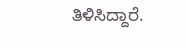ತಿಳಿಸಿದ್ದಾರೆ.